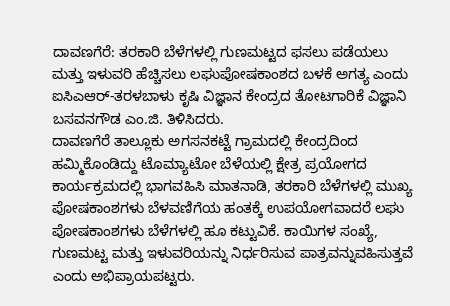ದಾವಣಗೆರೆ: ತರಕಾರಿ ಬೆಳೆಗಳಲ್ಲಿ ಗುಣಮಟ್ಟದ ಫಸಲು ಪಡೆಯಲು ಮತ್ತು ಇಳುವರಿ ಹೆಚ್ಚಿಸಲು ಲಘುಪೋಷಕಾಂಶದ ಬಳಕೆ ಅಗತ್ಯ ಎಂದು ಐಸಿಎಆರ್-ತರಳಬಾಳು ಕೃಷಿ ವಿಜ್ಞಾನ ಕೇಂದ್ರದ ತೋಟಗಾರಿಕೆ ವಿಜ್ಞಾನಿ ಬಸವನಗೌಡ ಎಂ.ಜಿ. ತಿಳಿಸಿದರು.
ದಾವಣಗೆರೆ ತಾಲ್ಲೂಕು ಅಗಸನಕಟ್ಟೆ ಗ್ರಾಮದಲ್ಲಿ ಕೇಂದ್ರದಿಂದ ಹಮ್ಮಿಕೊಂಡಿದ್ದು ಟೊಮ್ಯಾಟೋ ಬೆಳೆಯಲ್ಲಿ ಕ್ಷೇತ್ರ ಪ್ರಯೋಗದ ಕಾರ್ಯಕ್ರಮದಲ್ಲಿ ಭಾಗವಹಿಸಿ ಮಾತನಾಡಿ, ತರಕಾರಿ ಬೆಳೆಗಳಲ್ಲಿ ಮುಖ್ಯ ಪೋಷಕಾಂಶಗಳು ಬೆಳವಣಿಗೆಯ ಹಂತಕ್ಕೆ ಉಪಯೋಗವಾದರೆ ಲಘು ಪೋಷಕಾಂಶಗಳು ಬೆಳೆಗಳಲ್ಲಿ ಹೂ ಕಟ್ಟುವಿಕೆ. ಕಾಯಿಗಳ ಸಂಖ್ಯೆ, ಗುಣಮಟ್ಟ ಮತ್ತು ಇಳುವರಿಯನ್ನು ನಿರ್ಧರಿಸುವ ಪಾತ್ರವನ್ನುವಹಿಸುತ್ತವೆ ಎಂದು ಅಭಿಪ್ರಾಯಪಟ್ಟರು.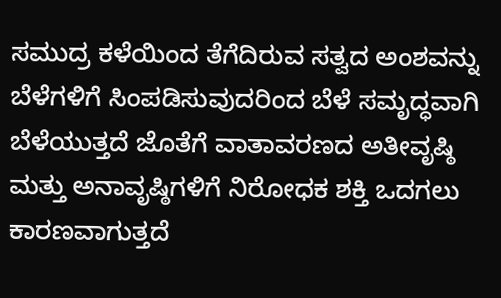ಸಮುದ್ರ ಕಳೆಯಿಂದ ತೆಗೆದಿರುವ ಸತ್ವದ ಅಂಶವನ್ನು ಬೆಳೆಗಳಿಗೆ ಸಿಂಪಡಿಸುವುದರಿಂದ ಬೆಳೆ ಸಮೃದ್ಧವಾಗಿ ಬೆಳೆಯುತ್ತದೆ ಜೊತೆಗೆ ವಾತಾವರಣದ ಅತೀವೃಷ್ಠಿ ಮತ್ತು ಅನಾವೃಷ್ಠಿಗಳಿಗೆ ನಿರೋಧಕ ಶಕ್ತಿ ಒದಗಲು ಕಾರಣವಾಗುತ್ತದೆ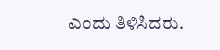ಎಂದು ತಿಳಿಸಿದರು.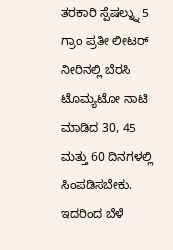ತರಕಾರಿ ಸ್ಪೆಷಲ್ನ್ನು 5 ಗ್ರಾಂ ಪ್ರತೀ ಲೀಟರ್ ನೀರಿನಲ್ಲಿ ಬೆರಸಿ ಟೊಮ್ಯಟೋ ನಾಟಿ ಮಾಡಿದ 30, 45 ಮತ್ತು 60 ದಿನಗಳಲ್ಲಿ ಸಿಂಪಡಿಸಬೇಕು. ಇದರಿಂದ ಬೆಳೆ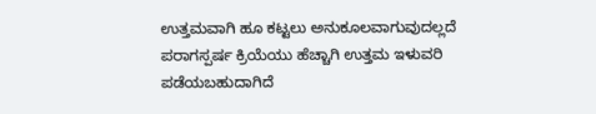ಉತ್ತಮವಾಗಿ ಹೂ ಕಟ್ಟಲು ಅನುಕೂಲವಾಗುವುದಲ್ಲದೆ ಪರಾಗಸ್ಪರ್ಷ ಕ್ರಿಯೆಯು ಹೆಚ್ಚಾಗಿ ಉತ್ತಮ ಇಳುವರಿ ಪಡೆಯಬಹುದಾಗಿದೆ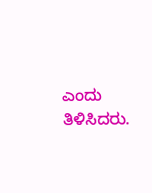ಎಂದು ತಿಳಿಸಿದರು.